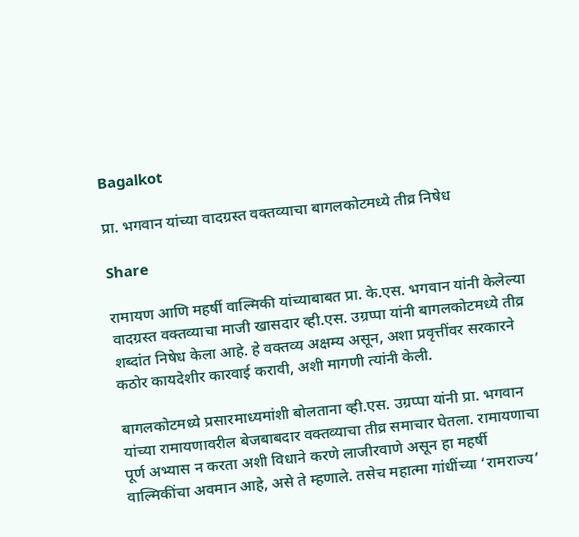Bagalkot

प्रा. भगवान यांच्या वादग्रस्त वक्तव्याचा बागलकोटमध्ये तीव्र निषेध

Share

रामायण आणि महर्षी वाल्मिकी यांच्याबाबत प्रा. के.एस. भगवान यांनी केलेल्या वादग्रस्त वक्तव्याचा माजी खासदार व्ही.एस. उग्रप्पा यांनी बागलकोटमध्ये तीव्र शब्दांत निषेध केला आहे. हे वक्तव्य अक्षम्य असून, अशा प्रवृत्तींवर सरकारने कठोर कायदेशीर कारवाई करावी, अशी मागणी त्यांनी केली.

बागलकोटमध्ये प्रसारमाध्यमांशी बोलताना व्ही.एस. उग्रप्पा यांनी प्रा. भगवान यांच्या रामायणावरील बेजबाबदार वक्तव्याचा तीव्र समाचार घेतला. रामायणाचा पूर्ण अभ्यास न करता अशी विधाने करणे लाजीरवाणे असून हा महर्षी वाल्मिकींचा अवमान आहे, असे ते म्हणाले. तसेच महात्मा गांधींच्या ‘रामराज्य’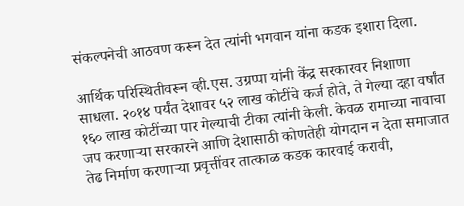संकल्पनेची आठवण करून देत त्यांनी भगवान यांना कडक इशारा दिला.

आर्थिक परिस्थितीवरून व्ही.एस. उग्रप्पा यांनी केंद्र सरकारवर निशाणा साधला. २०१४ पर्यंत देशावर ५२ लाख कोटींचे कर्ज होते, ते गेल्या दहा वर्षांत १६० लाख कोटींच्या पार गेल्याची टीका त्यांनी केली. केवळ रामाच्या नावाचा जप करणाऱ्या सरकारने आणि देशासाठी कोणतेही योगदान न देता समाजात तेढ निर्माण करणाऱ्या प्रवृत्तींवर तात्काळ कडक कारवाई करावी,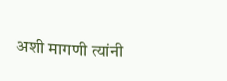अशी मागणी त्यांनी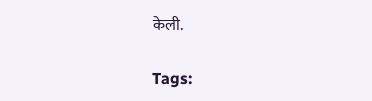केली.

Tags: